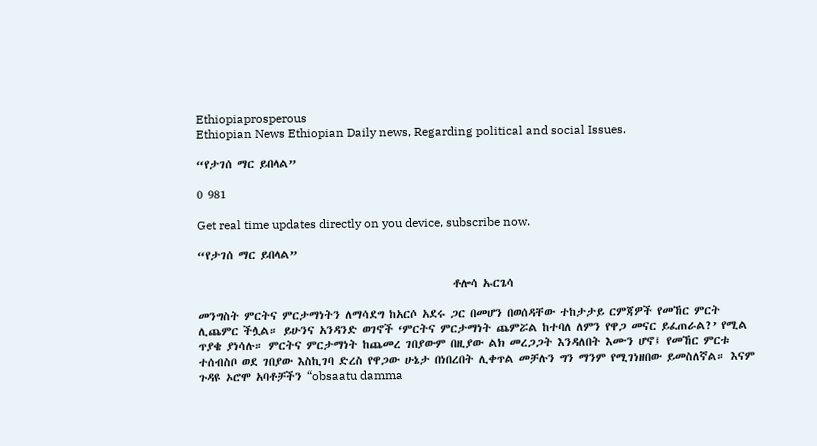Ethiopiaprosperous
Ethiopian News Ethiopian Daily news, Regarding political and social Issues.

“የታገሰ ማር ይበላል”

0 981

Get real time updates directly on you device, subscribe now.

“የታገሰ ማር ይበላል”

                                                   ቶሎሳ ኡርጌሳ

መንግስት ምርትና ምርታማነትን ለማሳደግ ከአርሶ አደሩ ጋር በመሆን በወሰዳቸው ተከታታይ ርምጃዎች የመኸር ምርት ሊጨምር ችሏል። ይሁንና አንዳንድ ወገኖች ‘ምርትና ምርታማነት ጨምሯል ከተባለ ለምን የዋጋ መናር ይፈጠራል?’ የሚል ጥያቄ ያነሳሉ። ምርትና ምርታማነት ከጨመረ ገበያውም በዚያው ልክ መረጋጋት እንዳለበት እሙን ሆኖ፤ የመኸር ምርቱ ተሰብስቦ ወደ ገበያው እስኪገባ ድረስ የዋጋው ሁኔታ በነበረበት ሊቀጥል መቻሉን ግን ማንም የሚገነዘበው ይመስለኛል። እናም ጉዳዩ ኦሮሞ አባቶቻችን “obsaatu damma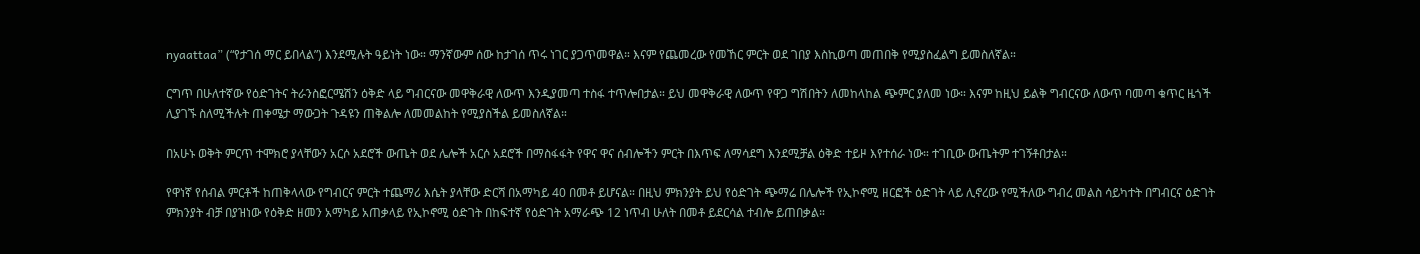nyaattaa” (“የታገሰ ማር ይበላል”) እንደሚሉት ዓይነት ነው። ማንኛውም ሰው ከታገሰ ጥሩ ነገር ያጋጥመዋል። እናም የጨመረው የመኸር ምርት ወደ ገበያ እስኪወጣ መጠበቅ የሚያስፈልግ ይመስለኛል።

ርግጥ በሁለተኛው የዕድገትና ትራንስፎርሜሽን ዕቅድ ላይ ግብርናው መዋቅራዊ ለውጥ እንዲያመጣ ተስፋ ተጥሎበታል። ይህ መዋቅራዊ ለውጥ የዋጋ ግሽበትን ለመከላከል ጭምር ያለመ ነው። እናም ከዚህ ይልቅ ግብርናው ለውጥ ባመጣ ቁጥር ዜጎች ሊያገኙ ስለሚችሉት ጠቀሜታ ማውጋት ጉዳዩን ጠቅልሎ ለመመልከት የሚያስችል ይመስለኛል።

በአሁኑ ወቅት ምርጥ ተሞክሮ ያላቸውን አርሶ አደሮች ውጤት ወደ ሌሎች አርሶ አደሮች በማስፋፋት የዋና ዋና ሰብሎችን ምርት በእጥፍ ለማሳደግ እንደሚቻል ዕቅድ ተይዞ እየተሰራ ነው። ተገቢው ውጤትም ተገኝቶበታል።

የዋነኛ የሰብል ምርቶች ከጠቅላላው የግብርና ምርት ተጨማሪ እሴት ያላቸው ድርሻ በአማካይ 40 በመቶ ይሆናል። በዚህ ምክንያት ይህ የዕድገት ጭማሬ በሌሎች የኢኮኖሚ ዘርፎች ዕድገት ላይ ሊኖረው የሚችለው ግብረ መልስ ሳይካተት በግብርና ዕድገት ምክንያት ብቻ በያዝነው የዕቅድ ዘመን አማካይ አጠቃላይ የኢኮኖሚ ዕድገት በከፍተኛ የዕድገት አማራጭ 12 ነጥብ ሁለት በመቶ ይደርሳል ተብሎ ይጠበቃል።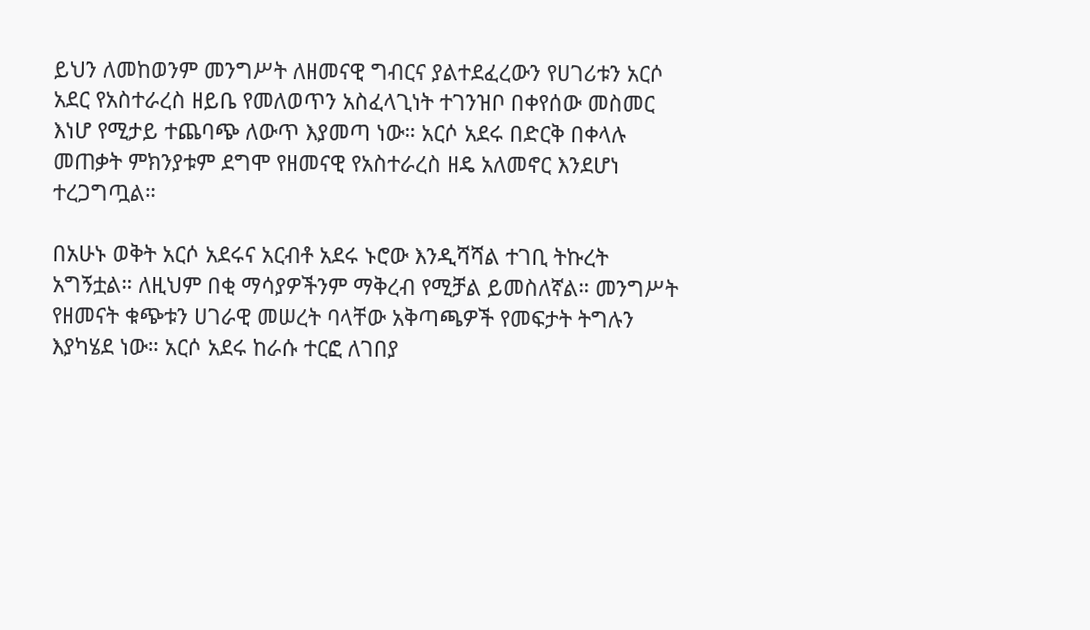ይህን ለመከወንም መንግሥት ለዘመናዊ ግብርና ያልተደፈረውን የሀገሪቱን አርሶ አደር የአስተራረስ ዘይቤ የመለወጥን አስፈላጊነት ተገንዝቦ በቀየሰው መስመር እነሆ የሚታይ ተጨባጭ ለውጥ እያመጣ ነው። አርሶ አደሩ በድርቅ በቀላሉ መጠቃት ምክንያቱም ደግሞ የዘመናዊ የአስተራረስ ዘዴ አለመኖር እንደሆነ ተረጋግጧል።

በአሁኑ ወቅት አርሶ አደሩና አርብቶ አደሩ ኑሮው እንዲሻሻል ተገቢ ትኩረት አግኝቷል። ለዚህም በቂ ማሳያዎችንም ማቅረብ የሚቻል ይመስለኛል። መንግሥት የዘመናት ቁጭቱን ሀገራዊ መሠረት ባላቸው አቅጣጫዎች የመፍታት ትግሉን እያካሄደ ነው። አርሶ አደሩ ከራሱ ተርፎ ለገበያ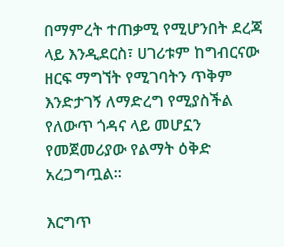በማምረት ተጠቃሚ የሚሆንበት ደረጃ ላይ እንዲደርስ፣ ሀገሪቱም ከግብርናው ዘርፍ ማግኘት የሚገባትን ጥቅም እንድታገኝ ለማድረግ የሚያስችል የለውጥ ጎዳና ላይ መሆኗን የመጀመሪያው የልማት ዕቅድ አረጋግጧል።

እርግጥ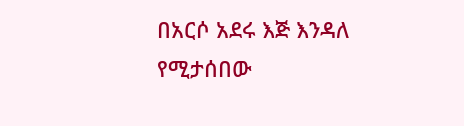በአርሶ አደሩ እጅ እንዳለ የሚታሰበው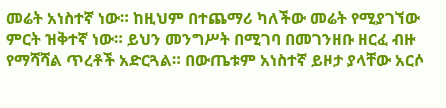መሬት አነስተኛ ነው። ከዚህም በተጨማሪ ካለችው መሬት የሚያገኘው ምርት ዝቅተኛ ነው። ይህን መንግሥት በሚገባ በመገንዘቡ ዘርፈ ብዙ የማሻሻል ጥረቶች አድርጓል። በውጤቱም አነስተኛ ይዞታ ያላቸው አርሶ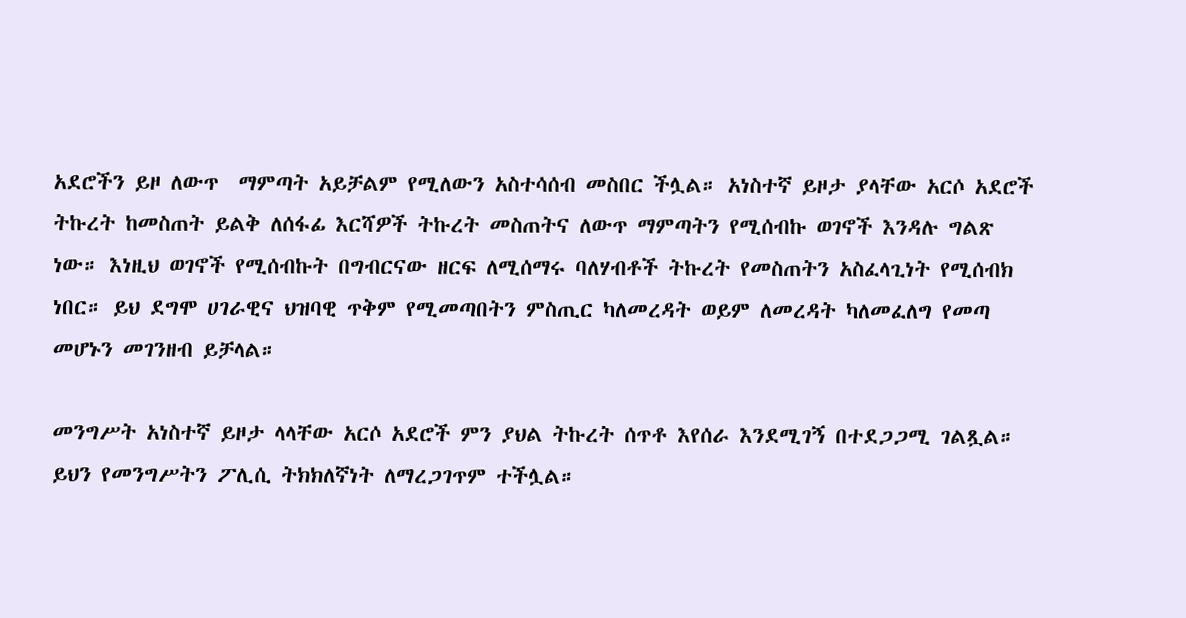አደሮችን ይዞ ለውጥ  ማምጣት አይቻልም የሚለውን አስተሳሰብ መስበር ችሏል። አነስተኛ ይዞታ ያላቸው አርሶ አደሮች ትኩረት ከመስጠት ይልቅ ለሰፋፊ እርሻዎች ትኩረት መስጠትና ለውጥ ማምጣትን የሚሰብኩ ወገኖች እንዳሉ ግልጽ ነው። እነዚህ ወገኖች የሚሰብኩት በግብርናው ዘርፍ ለሚሰማሩ ባለሃብቶች ትኩረት የመስጠትን አስፈላጊነት የሚሰብክ ነበር። ይህ ደግሞ ሀገራዊና ህዝባዊ ጥቅም የሚመጣበትን ምስጢር ካለመረዳት ወይም ለመረዳት ካለመፈለግ የመጣ መሆኑን መገንዘብ ይቻላል።

መንግሥት አነስተኛ ይዞታ ላላቸው አርሶ አደሮች ምን ያህል ትኩረት ሰጥቶ እየሰራ እንደሚገኝ በተደጋጋሚ ገልጿል። ይህን የመንግሥትን ፖሊሲ ትክክለኛነት ለማረጋገጥም ተችሏል።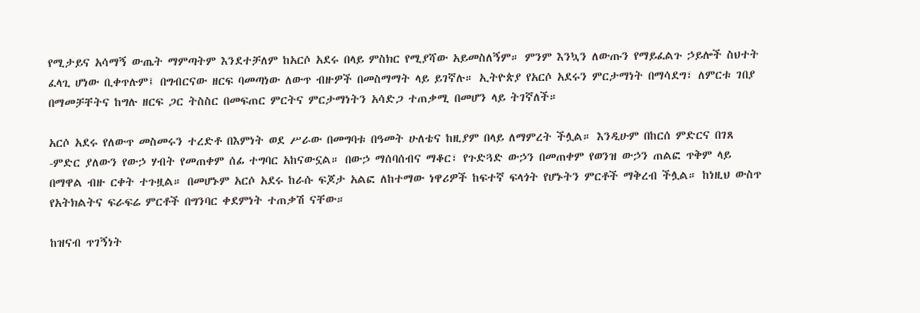የሚታይና አሳማኝ ውጤት ማምጣትም እንደተቻለም ከአርሶ አደሩ በላይ ምስክር የሚያሻው አይመስለኝም። ምንም እንኳን ለውጡን የማይፈልጉ ኃይሎች ስህተት ፈላጊ ሆነው ቢቀጥሉም፤ በግብርናው ዘርፍ ባመጣነው ለውጥ ብዙዎች በመስማማት ላይ ይገኛሉ። ኢትዮጵያ የአርሶ አደሩን ምርታማነት በማሳደግ፣ ለምርቱ ገበያ በማመቻቸትና ከግሉ ዘርፍ ጋር ትስስር በመፍጠር ምርትና ምርታማነትን አሳድጋ ተጠቃሚ በመሆን ላይ ትገኛለች።

አርሶ አደሩ የለውጥ መስመሩን ተረድቶ በእምነት ወደ ሥራው በመግባቱ በዓመት ሁለቴና ከዚያም በላይ ለማምረት ችሏል። እንዲሁም በከርሰ ምድርና በገጸ -ምድር ያለውን የውኃ ሃብት የመጠቀም ሰፊ ተግባር አከናውኗል። በውኃ ማሰባሰብና ማቆር፣ የጉድጓድ ውኃን በመጠቀም የወንዝ ውኃን ጠልፎ ጥቅም ላይ በማዋል ብዙ ርቀት ተጉዟል። በመሆኑም አርሶ አደሩ ከራሱ ፍጆታ አልፎ ለከተማው ነዋሪዎች ከፍተኛ ፍላጎት የሆኑትን ምርቶች ማቅረብ ችሏል። ከነዚህ ውስጥ የአትክልትና ፍራፍሬ ምርቶች በግንባር ቀደምነት ተጠቃሽ ናቸው።

ከዝናብ ጥገኝነት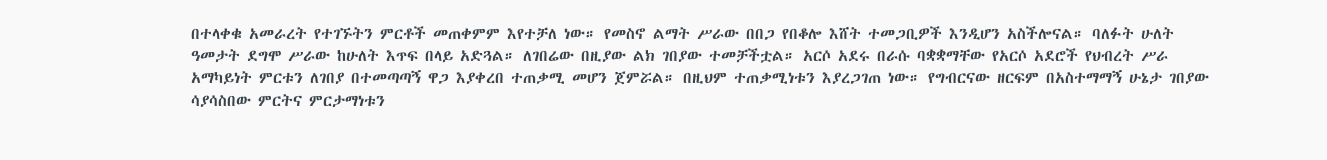በተላቀቁ አመራረት የተገኙትን ምርቶች መጠቀምም እየተቻለ ነው። የመስኖ ልማት ሥራው በበጋ የበቆሎ እሸት ተመጋቢዎች እንዲሆን አስችሎናል። ባለፉት ሁለት ዓመታት ደግሞ ሥራው ከሁለት እጥፍ በላይ አድጓል። ለገበሬው በዚያው ልክ ገበያው ተመቻችቷል። አርሶ አደሩ በራሱ ባቋቋማቸው የአርሶ አደሮች የህብረት ሥራ አማካይነት ምርቱን ለገበያ በተመጣጣኝ ዋጋ እያቀረበ ተጠቃሚ መሆን ጀምሯል። በዚህም ተጠቃሚነቱን እያረጋገጠ ነው። የግብርናው ዘርፍም በአስተማማኝ ሁኔታ ገበያው ሳያሳስበው ምርትና ምርታማነቱን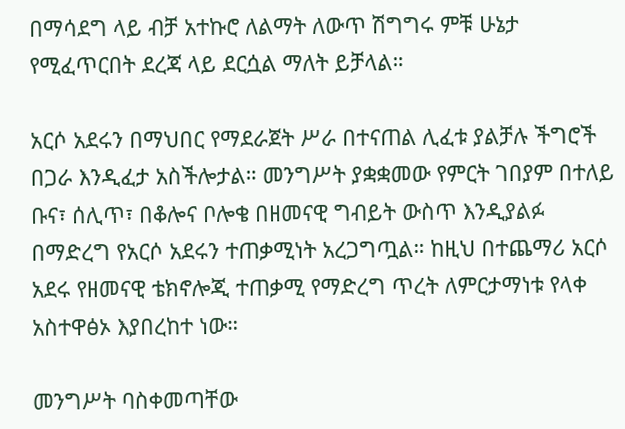በማሳደግ ላይ ብቻ አተኩሮ ለልማት ለውጥ ሽግግሩ ምቹ ሁኔታ የሚፈጥርበት ደረጃ ላይ ደርሷል ማለት ይቻላል።

አርሶ አደሩን በማህበር የማደራጀት ሥራ በተናጠል ሊፈቱ ያልቻሉ ችግሮች በጋራ እንዲፈታ አስችሎታል። መንግሥት ያቋቋመው የምርት ገበያም በተለይ ቡና፣ ሰሊጥ፣ በቆሎና ቦሎቄ በዘመናዊ ግብይት ውስጥ እንዲያልፉ በማድረግ የአርሶ አደሩን ተጠቃሚነት አረጋግጧል። ከዚህ በተጨማሪ አርሶ አደሩ የዘመናዊ ቴክኖሎጂ ተጠቃሚ የማድረግ ጥረት ለምርታማነቱ የላቀ አስተዋፅኦ እያበረከተ ነው።

መንግሥት ባስቀመጣቸው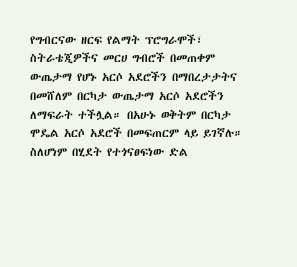የግብርናው ዘርፍ የልማት ፕሮግራሞች፣ ስትራቴጂዎችና መርሀ ግብሮች በመጠቀም ውጤታማ የሆኑ አርሶ አደሮችን በማበረታታትና በመሸለም በርካታ ውጤታማ አርሶ አደሮችን ለማፍራት ተችሏል። በአሁኑ ወቅትም በርካታ ሞዴል አርሶ አደሮች በመፍጠርም ላይ ይገኛሉ። ስለሆነም በሂደት የተጎናፀፍነው ድል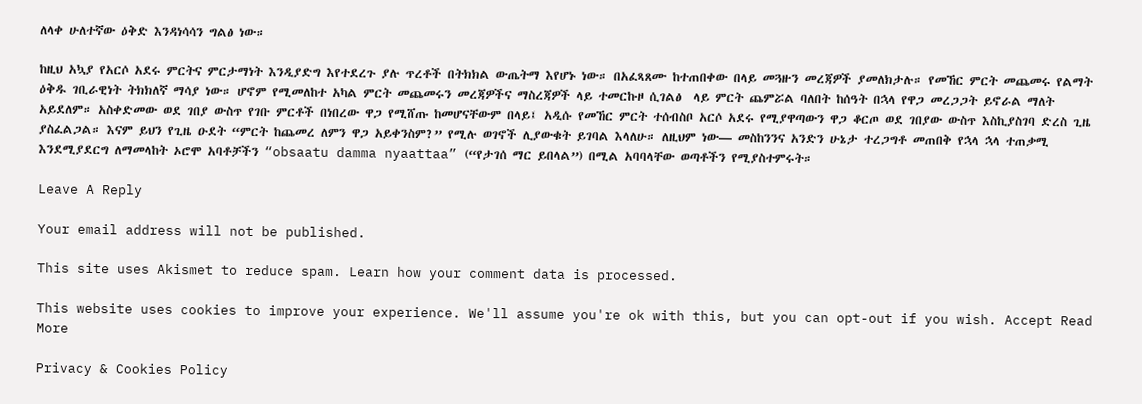ለላቀ ሁለተኛው ዕቅድ እንዳነሳሳን ግልፅ ነው።

ከዚህ አኳያ የአርሶ አደሩ ምርትና ምርታማነት እንዲያድግ እየተደረጉ ያሉ ጥረቶች በትክክል ውጤትማ እየሆኑ ነው። በአፈጻጸሙ ከተጠበቀው በላይ መጓዙን መረጃዎች ያመለክታሉ። የመኸር ምርት መጨመሩ የልማት ዕቅዱ ገቢራዊነት ትክክለኛ ማሳያ ነው። ሆኖም የሚመለከተ አካል ምርት መጨመሩን መረጃዎችና ማስረጃዎች ላይ ተመርኩዞ ሲገልፅ  ላይ ምርት ጨምሯል ባለበት ከሰዓት በኋላ የዋጋ መረጋጋት ይኖራል ማለት አይደለም። አስቀድመው ወደ ገበያ ውስጥ የገቡ ምርቶች በነበረው ዋጋ የሚሸጡ ከመሆናቸውም በላይ፤ አዲሱ የመኸር ምርት ተሰብስቦ አርሶ አደሩ የሚያዋጣውን ዋጋ ቆርጦ ወደ ገበያው ውስጥ እስኪያስገባ ድረስ ጊዜ ያስፈልጋል። እናም ይህን የጊዜ ዑደት “ምርት ከጨመረ ለምን ዋጋ አይቀንስም?” የሚሉ ወገኖች ሊያውቁት ይገባል እላለሁ። ለዚህም ነው— መስከንንና አንድን ሁኔታ ተረጋግቶ መጠበቅ የኋላ ኋላ ተጠቃሚ እንደሚያደርግ ለማመላከት ኦሮሞ አባቶቻችን “obsaatu damma nyaattaa” (“የታገሰ ማር ይበላል”) በሚል አባባላቸው ወጣቶችን የሚያስተምሩት።

Leave A Reply

Your email address will not be published.

This site uses Akismet to reduce spam. Learn how your comment data is processed.

This website uses cookies to improve your experience. We'll assume you're ok with this, but you can opt-out if you wish. Accept Read More

Privacy & Cookies Policy